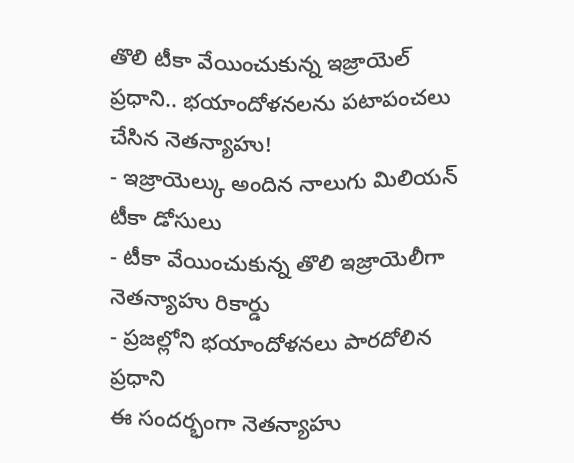తొలి టీకా వేయించుకున్న ఇజ్రాయెల్ ప్రధాని.. భయాందోళనలను పటాపంచలు చేసిన నెతన్యాహు!
- ఇజ్రాయెల్కు అందిన నాలుగు మిలియన్ టీకా డోసులు
- టీకా వేయించుకున్న తొలి ఇజ్రాయెలీగా నెతన్యాహు రికార్డు
- ప్రజల్లోని భయాందోళనలు పారదోలిన ప్రధాని
ఈ సందర్భంగా నెతన్యాహు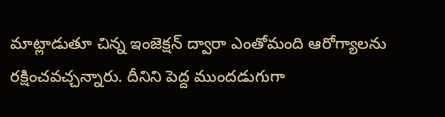మాట్లాడుతూ చిన్న ఇంజెక్షన్ ద్వారా ఎంతోమంది ఆరోగ్యాలను రక్షించవచ్చన్నారు. దీనిని పెద్ద ముందడుగుగా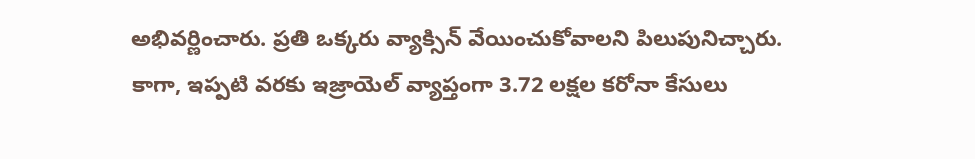అభివర్ణించారు. ప్రతి ఒక్కరు వ్యాక్సిన్ వేయించుకోవాలని పిలుపునిచ్చారు. కాగా, ఇప్పటి వరకు ఇజ్రాయెల్ వ్యాప్తంగా 3.72 లక్షల కరోనా కేసులు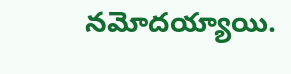నమోదయ్యాయి.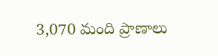3,070 మంది ప్రాణాలు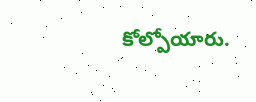కోల్పోయారు.